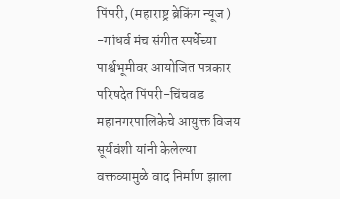पिंपरी, (महाराष्ट्र ब्रेकिंग न्यूज ) -गांधर्व मंच संगीत स्पर्धेच्या पार्श्वभूमीवर आयोजित पत्रकार परिषदेत पिंपरी-चिंचवड महानगरपालिकेचे आयुक्त विजय सूर्यवंशी यांनी केलेल्या वक्तव्यामुळे वाद निर्माण झाला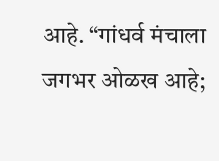आहे. “गांधर्व मंचाला जगभर ओळख आहे;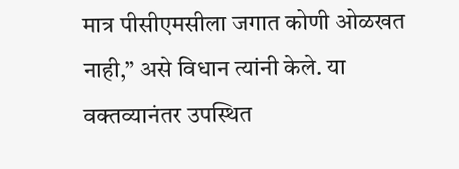मात्र पीसीएमसीला जगात कोणी ओळखत नाही,” असे विधान त्यांनी केले. या वक्तव्यानंतर उपस्थित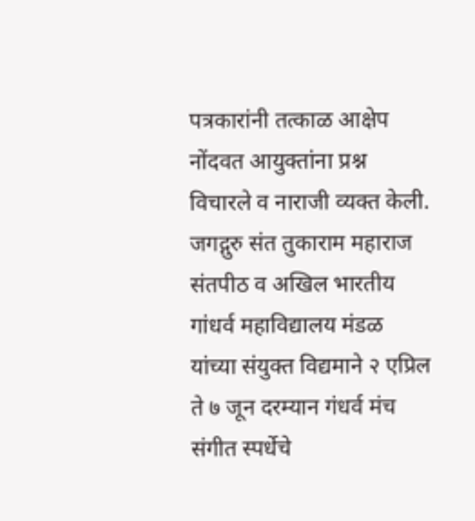पत्रकारांनी तत्काळ आक्षेप नोंदवत आयुक्तांना प्रश्न विचारले व नाराजी व्यक्त केली.
जगद्गुरु संत तुकाराम महाराज संतपीठ व अखिल भारतीय गांधर्व महाविद्यालय मंडळ यांच्या संयुक्त विद्यमाने २ एप्रिल ते ७ जून दरम्यान गंधर्व मंच संगीत स्पर्धेचे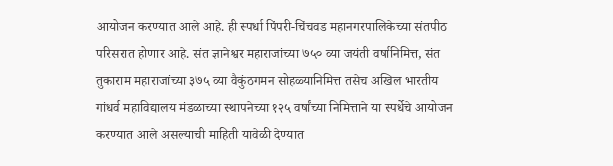आयोजन करण्यात आले आहे. ही स्पर्धा पिंपरी-चिंचवड महानगरपालिकेच्या संतपीठ परिसरात होणार आहे. संत ज्ञानेश्वर महाराजांच्या ७५० व्या जयंती वर्षानिमित्त, संत तुकाराम महाराजांच्या ३७५ व्या वैकुंठगमन सोहळ्यानिमित्त तसेच अखिल भारतीय गांधर्व महाविद्यालय मंडळाच्या स्थापनेच्या १२५ वर्षांच्या निमित्ताने या स्पर्धेचे आयोजन करण्यात आले असल्याची माहिती यावेळी देण्यात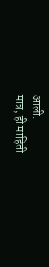आली.
मात्र, ही माहिती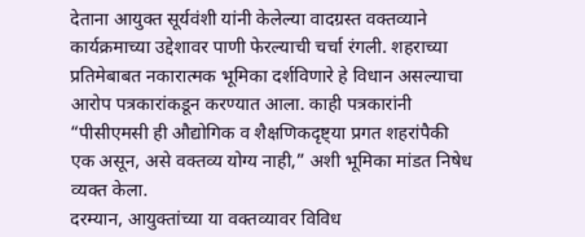देताना आयुक्त सूर्यवंशी यांनी केलेल्या वादग्रस्त वक्तव्याने कार्यक्रमाच्या उद्देशावर पाणी फेरल्याची चर्चा रंगली. शहराच्या प्रतिमेबाबत नकारात्मक भूमिका दर्शविणारे हे विधान असल्याचा आरोप पत्रकारांकडून करण्यात आला. काही पत्रकारांनी “पीसीएमसी ही औद्योगिक व शैक्षणिकदृष्ट्या प्रगत शहरांपैकी एक असून, असे वक्तव्य योग्य नाही,” अशी भूमिका मांडत निषेध व्यक्त केला.
दरम्यान, आयुक्तांच्या या वक्तव्यावर विविध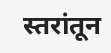स्तरांतून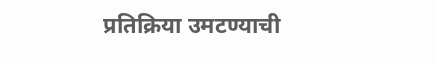प्रतिक्रिया उमटण्याची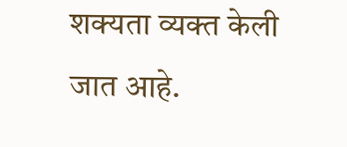शक्यता व्यक्त केली जात आहे.